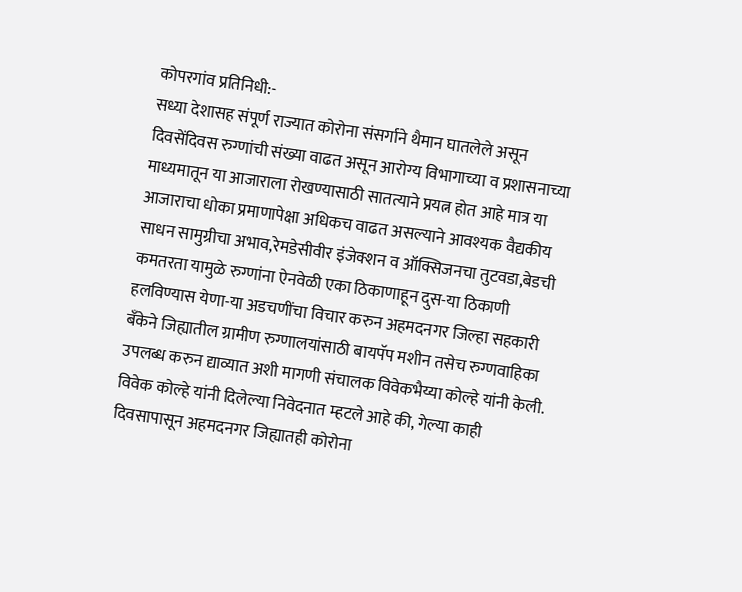कोपरगांव प्रतिनिधी:-
सध्या देशासह संपूर्ण राज्यात कोरोना संसर्गाने थैमान घातलेले असून दिवसेंदिवस रुग्णांची संख्या वाढत असून आरोग्य विभागाच्या व प्रशासनाच्या माध्यमातून या आजाराला रोखण्यासाठी सातत्याने प्रयत्न होत आहे मात्र या आजाराचा धोका प्रमाणापेक्षा अधिकच वाढत असल्याने आवश्यक वैद्यकीय साधन सामुग्रीचा अभाव,रेमडेसीवीर इंजेक्शन व ऑक्सिजनचा तुटवडा,बेडची कमतरता यामुळे रुग्णांना ऐनवेळी एका ठिकाणाहून दुस-या ठिकाणी हलविण्यास येणा-या अडचणींचा विचार करुन अहमदनगर जिल्हा सहकारी बँकेने जिह्यातील ग्रामीण रुग्णालयांसाठी बायपॅप मशीन तसेच रुग्णवाहिका उपलब्ध करुन द्याव्यात अशी मागणी संचालक विवेकभैय्या कोल्हे यांनी केली.
विवेक कोल्हे यांनी दिलेल्या निवेदनात म्हटले आहे की, गेल्या काही दिवसापासून अहमदनगर जिह्यातही कोरोना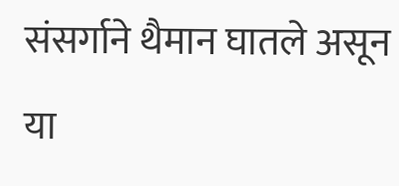संसर्गाने थैमान घातले असून या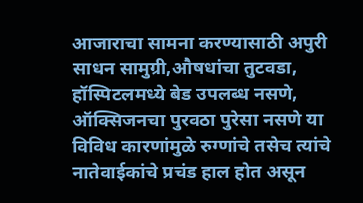आजाराचा सामना करण्यासाठी अपुरी साधन सामुग्री,औषधांचा तुटवडा, हॉस्पिटलमध्ये बेड उपलब्ध नसणे, ऑक्सिजनचा पुरवठा पुरेसा नसणे या विविध कारणांमुळे रुग्णांचे तसेच त्यांचे नातेवाईकांचे प्रचंड हाल होत असून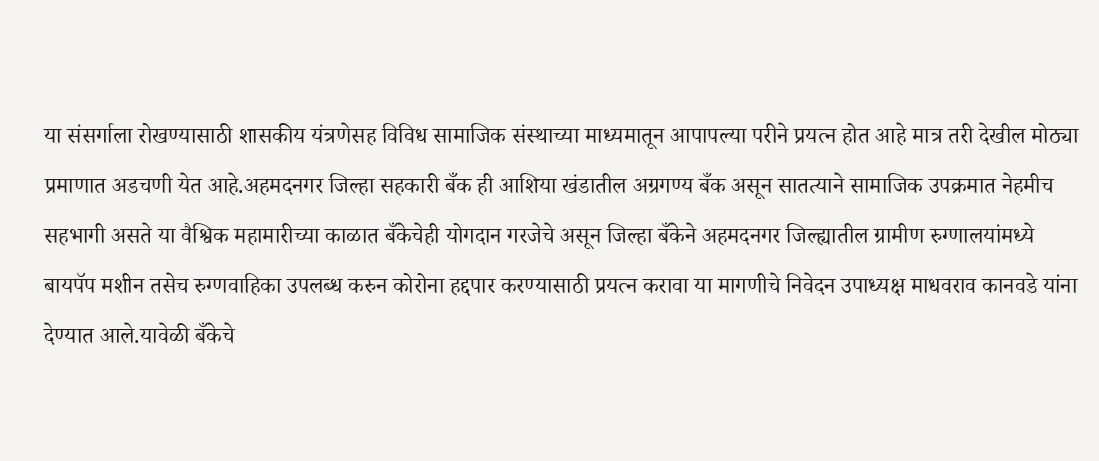या संसर्गाला रोखण्यासाठी शासकीय यंत्रणेसह विविध सामाजिक संस्थाच्या माध्यमातून आपापल्या परीने प्रयत्न होत आहे मात्र तरी देखील मोठ्या प्रमाणात अडचणी येत आहे.अहमदनगर जिल्हा सहकारी बँक ही आशिया खंडातील अग्रगण्य बँक असून सातत्याने सामाजिक उपक्रमात नेहमीच सहभागी असते या वैश्विक महामारीच्या काळात बँकेचेही योगदान गरजेचे असून जिल्हा बँकेने अहमदनगर जिल्ह्यातील ग्रामीण रुग्णालयांमध्ये बायपॅप मशीन तसेच रुग्णवाहिका उपलब्ध करुन कोरोना हद्दपार करण्यासाठी प्रयत्न करावा या मागणीचे निवेदन उपाध्यक्ष माधवराव कानवडे यांना देण्यात आले.यावेळी बँकेचे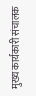मुख्य कार्यकारी संचालक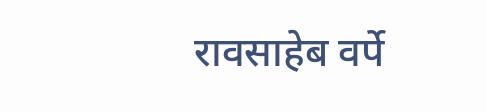रावसाहेब वर्पे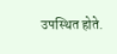उपस्थित होते.